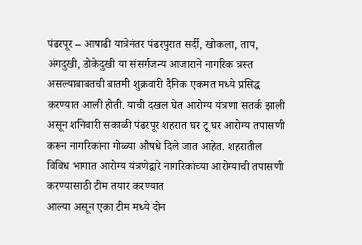पंढरपूर – आषाढी यात्रेनंतर पंढरपुरात सर्दी, खोकला, ताप, अंगदुखी, डोकेदुखी या संसर्गजन्य आजाराने नागरिक त्रस्त असल्याबाबतची बातमी शुक्रवारी दैनिक एकमत मध्ये प्रसिद्ध करण्यात आली होती. याची दखल घेत आरोग्य यंत्रणा सतर्क झाली असून शनिवारी सकाळी पंढरपूर शहरात घर टू घर आरोग्य तपासणी करून नागरिकांना गोळ्या औषधे दिले जात आहेत. शहरातील विविध भागात आरोग्य यंत्रणेद्वारे नागरिकांच्या आरोग्याची तपासणी करण्यासाठी टीम तयार करण्यात
आल्या असून एका टीम मध्ये दोन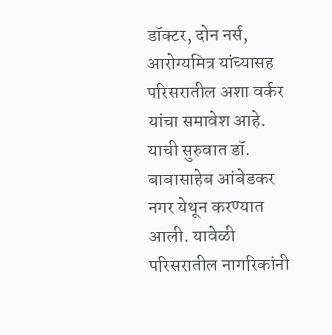डॉक्टर, दोन नर्स, आरोग्यमित्र यांच्यासह परिसरातील अशा वर्कर यांचा समावेश आहे. याची सुरुवात डॉ. बाबासाहेब आंबेडकर नगर येथून करण्यात आली. यावेळी परिसरातील नागरिकांनी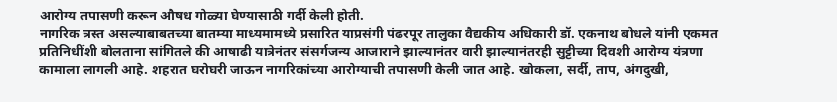आरोग्य तपासणी करून औषध गोळ्या घेण्यासाठी गर्दी केली होती.
नागरिक त्रस्त असल्याबाबतच्या बातम्या माध्यमामध्ये प्रसारित याप्रसंगी पंढरपूर तालुका वैद्यकीय अधिकारी डॉ. एकनाथ बोधले यांनी एकमत प्रतिनिधींशी बोलताना सांगितले की आषाढी यात्रेनंतर संसर्गजन्य आजाराने झाल्यानंतर वारी झाल्यानंतरही सुट्टीच्या दिवशी आरोग्य यंत्रणा कामाला लागली आहे. शहरात घरोघरी जाऊन नागरिकांच्या आरोग्याची तपासणी केली जात आहे. खोकला, सर्दी, ताप, अंगदुखी,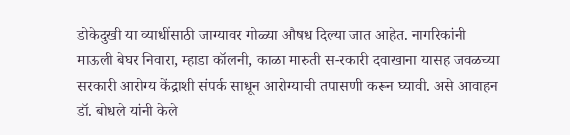डोकेदुखी या व्याधींसाठी जाग्यावर गोळ्या औषध दिल्या जात आहेत. नागरिकांनी माऊली बेघर निवारा, म्हाडा कॉलनी, काळा मारुती स-रकारी दवाखाना यासह जवळच्या सरकारी आरोग्य केंद्राशी संपर्क साधून आरोग्याची तपासणी करून घ्यावी. असे आवाहन डॉ. बोधले यांनी केले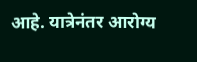आहे. यात्रेनंतर आरोग्य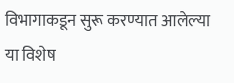विभागाकडून सुरू करण्यात आलेल्या या विशेष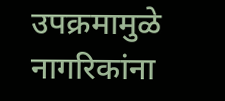उपक्रमामुळे नागरिकांना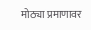मोठ्या प्रमाणावर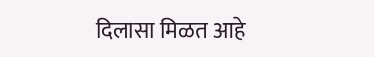दिलासा मिळत आहे